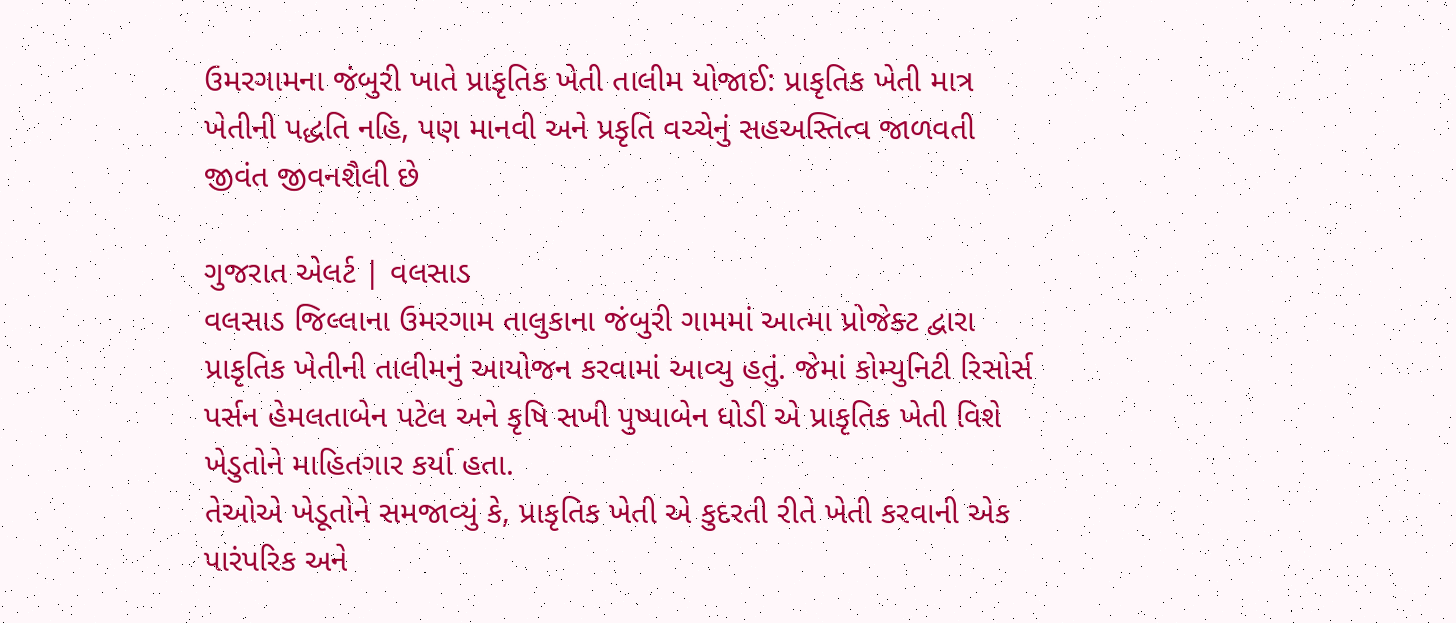ઉમરગામના જંબુરી ખાતે પ્રાકૃતિક ખેતી તાલીમ યોજાઈ: પ્રાકૃતિક ખેતી માત્ર ખેતીની પદ્ધતિ નહિ, પણ માનવી અને પ્રકૃતિ વચ્ચેનું સહઅસ્તિત્વ જાળવતી જીવંત જીવનશૈલી છે

ગુજરાત એલર્ટ | વલસાડ
વલસાડ જિલ્લાના ઉમરગામ તાલુકાના જંબુરી ગામમાં આત્મા પ્રોજેક્ટ દ્વારા પ્રાકૃતિક ખેતીની તાલીમનું આયોજન કરવામાં આવ્યુ હતું. જેમાં કોમ્યુનિટી રિસોર્સ પર્સન હેમલતાબેન પટેલ અને કૃષિ સખી પુષ્પાબેન ધોડી એ પ્રાકૃતિક ખેતી વિશે ખેડુતોને માહિતગાર કર્યા હતા.
તેઓએ ખેડૂતોને સમજાવ્યું કે, પ્રાકૃતિક ખેતી એ કુદરતી રીતે ખેતી કરવાની એક પારંપરિક અને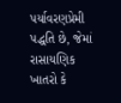પર્યાવરણપ્રેમી પદ્ધતિ છે, જેમાં રાસાયણિક ખાતરો કે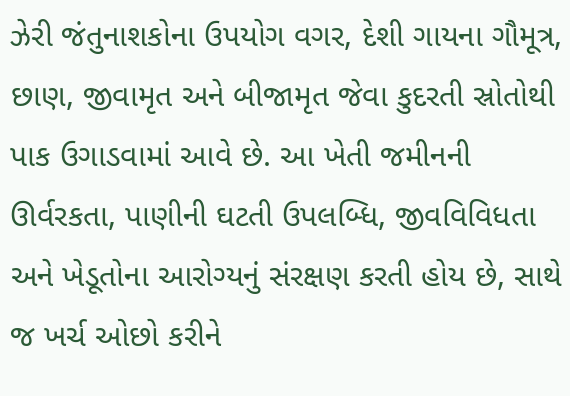ઝેરી જંતુનાશકોના ઉપયોગ વગર, દેશી ગાયના ગૌમૂત્ર, છાણ, જીવામૃત અને બીજામૃત જેવા કુદરતી સ્રોતોથી પાક ઉગાડવામાં આવે છે. આ ખેતી જમીનની ઊર્વરકતા, પાણીની ઘટતી ઉપલબ્ધિ, જીવવિવિધતા અને ખેડૂતોના આરોગ્યનું સંરક્ષણ કરતી હોય છે, સાથે જ ખર્ચ ઓછો કરીને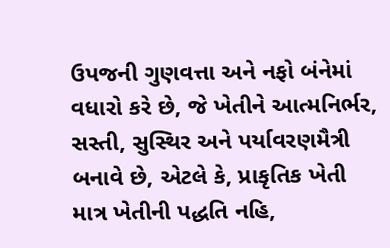ઉપજની ગુણવત્તા અને નફો બંનેમાં વધારો કરે છે, જે ખેતીને આત્મનિર્ભર, સસ્તી, સુસ્થિર અને પર્યાવરણમૈત્રી બનાવે છે, એટલે કે, પ્રાકૃતિક ખેતી માત્ર ખેતીની પદ્ધતિ નહિ,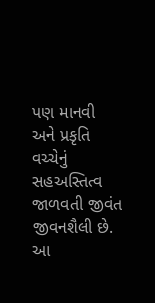પણ માનવી અને પ્રકૃતિ વચ્ચેનું સહઅસ્તિત્વ જાળવતી જીવંત જીવનશૈલી છે. આ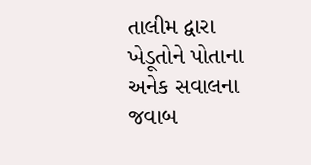તાલીમ દ્વારા ખેડૂતોને પોતાના અનેક સવાલના જવાબ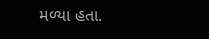મળ્યા હતા.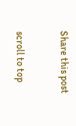Share this post

scroll to top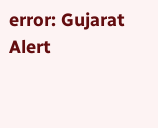error: Gujarat Alert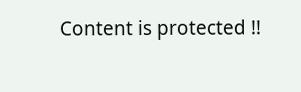Content is protected !!